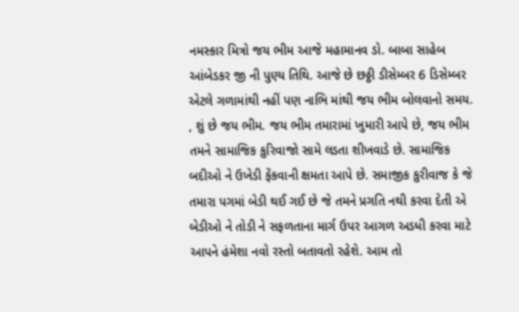નમસ્કાર મિત્રો જય ભીમ આજે મહામાનવ ડો. બાબા સાહેબ આંબેડકર જી ની પુણ્ય તિથિ. આજે છે છઠ્ઠી ડીસેમ્બર 6 ડિસેમ્બર એટલે ગળામાંથી નહીં પણ નાભિ માંથી જય ભીમ બોલવાનો સમય. , શું છે જય ભીમ. જય ભીમ તમારામાં ખુમારી આપે છે, જય ભીમ તમને સામાજિક કુરિવાજો સામે લડતા શીખવાડે છે. સામાજિક બદીઓ ને ઉખેડી ફેંકવાની ક્ષમતા આપે છે. સમાજીક કુરીવાજ કે જે તમારા પગમાં બેડી થઈ ગઈ છે જે તમને પ્રગતિ નથી કરવા દેતી એ બેડીઓ ને તોડી ને સફળતાના માર્ગ ઉપર આગળ અડધી કરવા માટે આપને હંમેશા નવો રસ્તો બતાવતો રહેશે. આમ તો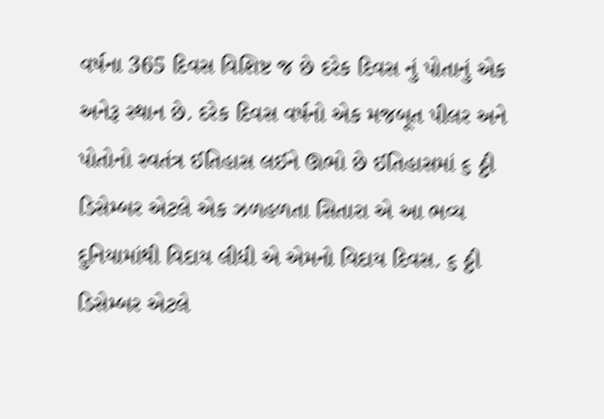વર્ષના 365 દિવસ વિશિષ્ટ જ છે દરેક દિવસ નું પોતાનું એક અનેરૂ સ્થાન છે. દરેક દિવસ વર્ષનો એક મજબૂત પીલર અને પોતોનો સ્વતંત્ર ઈતિહાસ લઈને ઊભો છે ઈતિહાસમાં ૬ ઠ્ઠી ડિસેમ્બર એટલે એક ઝળહળતા સિતારા એ આ ભવ્ય દુનિયામાંથી વિદાય લીધી એ એમનો વિદાય દિવસ. ૬ ઠ્ઠી ડિસેમ્બર એટલે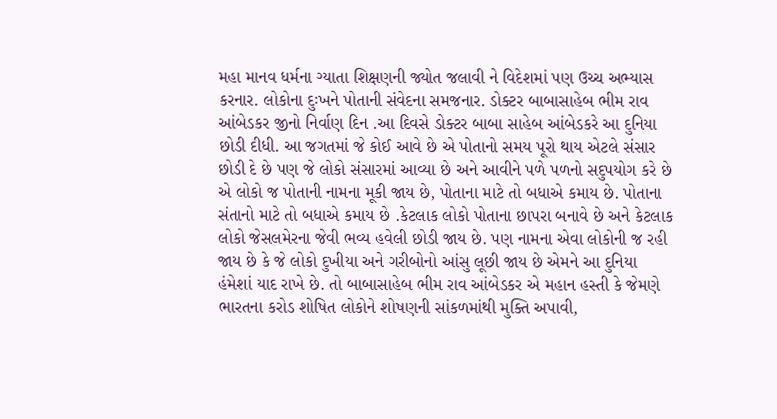મહા માનવ ધર્મના ગ્યાતા શિક્ષણની જ્યોત જલાવી ને વિદેશમાં પણ ઉચ્ચ અભ્યાસ કરનાર. લોકોના દુઃખને પોતાની સંવેદના સમજનાર. ડોક્ટર બાબાસાહેબ ભીમ રાવ આંબેડકર જીનો નિર્વાણ દિન .આ દિવસે ડોક્ટર બાબા સાહેબ આંબેડકરે આ દુનિયા છોડી દીધી. આ જગતમાં જે કોઈ આવે છે એ પોતાનો સમય પૂરો થાય એટલે સંસાર છોડી દે છે પણ જે લોકો સંસારમાં આવ્યા છે અને આવીને પળે પળનો સદુપયોગ કરે છે એ લોકો જ પોતાની નામના મૂકી જાય છે, પોતાના માટે તો બધાએ કમાય છે. પોતાના સંતાનો માટે તો બધાએ કમાય છે .કેટલાક લોકો પોતાના છાપરા બનાવે છે અને કેટલાક લોકો જેસલમેરના જેવી ભવ્ય હવેલી છોડી જાય છે. પણ નામના એવા લોકોની જ રહી જાય છે કે જે લોકો દુખીયા અને ગરીબોનો આંસુ લૂછી જાય છે એમને આ દુનિયા હંમેશાં યાદ રાખે છે. તો બાબાસાહેબ ભીમ રાવ આંબેડકર એ મહાન હસ્તી કે જેમણે ભારતના કરોડ શોષિત લોકોને શોષણની સાંકળમાંથી મુક્તિ અપાવી,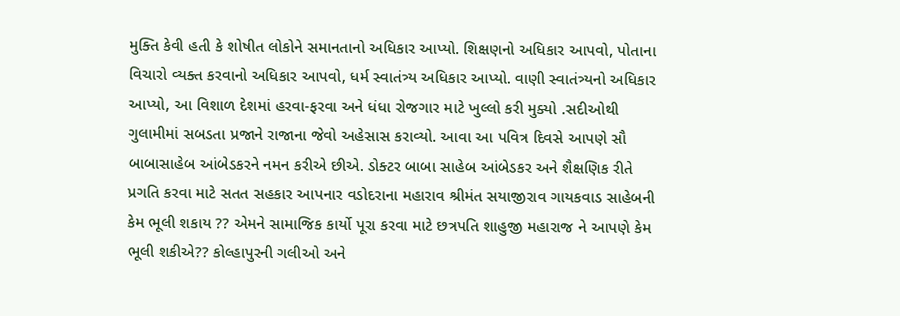મુક્તિ કેવી હતી કે શોષીત લોકોને સમાનતાનો અધિકાર આપ્યો. શિક્ષણનો અધિકાર આપવો, પોતાના વિચારો વ્યક્ત કરવાનો અધિકાર આપવો, ધર્મ સ્વાતંત્ર્ય અધિકાર આપ્યો. વાણી સ્વાતંત્ર્યનો અધિકાર આપ્યો, આ વિશાળ દેશમાં હરવા-ફરવા અને ધંધા રોજગાર માટે ખુલ્લો કરી મુક્યો .સદીઓથી ગુલામીમાં સબડતા પ્રજાને રાજાના જેવો અહેસાસ કરાવ્યો. આવા આ પવિત્ર દિવસે આપણે સૌ બાબાસાહેબ આંબેડકરને નમન કરીએ છીએ. ડોક્ટર બાબા સાહેબ આંબેડકર અને શૈક્ષણિક રીતે પ્રગતિ કરવા માટે સતત સહકાર આપનાર વડોદરાના મહારાવ શ્રીમંત સયાજીરાવ ગાયકવાડ સાહેબની કેમ ભૂલી શકાય ?? એમને સામાજિક કાર્યો પૂરા કરવા માટે છત્રપતિ શાહુજી મહારાજ ને આપણે કેમ ભૂલી શકીએ?? કોલ્હાપુરની ગલીઓ અને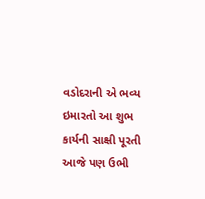વડોદરાની એ ભવ્ય ઇમારતો આ શુભ કાર્યની સાક્ષી પૂરતી આજે પણ ઉભી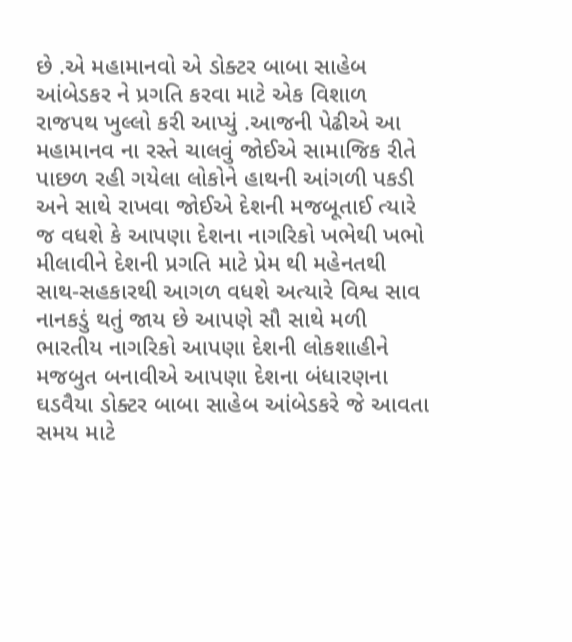છે .એ મહામાનવો એ ડોક્ટર બાબા સાહેબ આંબેડકર ને પ્રગતિ કરવા માટે એક વિશાળ રાજપથ ખુલ્લો કરી આપ્યું .આજની પેઢીએ આ મહામાનવ ના રસ્તે ચાલવું જોઈએ સામાજિક રીતે પાછળ રહી ગયેલા લોકોને હાથની આંગળી પકડી અને સાથે રાખવા જોઈએ દેશની મજબૂતાઈ ત્યારે જ વધશે કે આપણા દેશના નાગરિકો ખભેથી ખભો મીલાવીને દેશની પ્રગતિ માટે પ્રેમ થી મહેનતથી સાથ-સહકારથી આગળ વધશે અત્યારે વિશ્વ સાવ નાનકડું થતું જાય છે આપણે સૌ સાથે મળી ભારતીય નાગરિકો આપણા દેશની લોકશાહીને મજબુત બનાવીએ આપણા દેશના બંધારણના ઘડવૈયા ડોક્ટર બાબા સાહેબ આંબેડકરે જે આવતા સમય માટે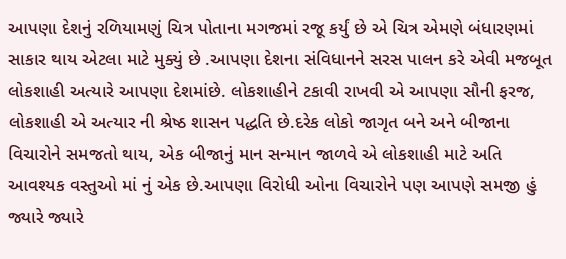આપણા દેશનું રળિયામણું ચિત્ર પોતાના મગજમાં રજૂ કર્યું છે એ ચિત્ર એમણે બંધારણમાં સાકાર થાય એટલા માટે મુક્યું છે .આપણા દેશના સંવિધાનને સરસ પાલન કરે એવી મજબૂત લોકશાહી અત્યારે આપણા દેશમાંછે. લોકશાહીને ટકાવી રાખવી એ આપણા સૌની ફરજ, લોકશાહી એ અત્યાર ની શ્રેષ્ઠ શાસન પદ્ધતિ છે.દરેક લોકો જાગૃત બને અને બીજાના વિચારોને સમજતો થાય, એક બીજાનું માન સન્માન જાળવે એ લોકશાહી માટે અતિ આવશ્યક વસ્તુઓ માં નું એક છે.આપણા વિરોધી ઓના વિચારોને પણ આપણે સમજી હું જ્યારે જ્યારે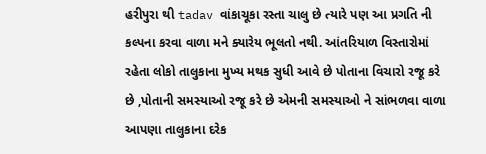હરીપુરા થી tadav વાંકાચૂકા રસ્તા ચાલુ છે ત્યારે પણ આ પ્રગતિ ની કલ્પના કરવા વાળા મને ક્યારેય ભૂલતો નથી. આંતરિયાળ વિસ્તારોમાં રહેતા લોકો તાલુકાના મુખ્ય મથક સુધી આવે છે પોતાના વિચારો રજૂ કરે છે ,પોતાની સમસ્યાઓ રજૂ કરે છે એમની સમસ્યાઓ ને સાંભળવા વાળા આપણા તાલુકાના દરેક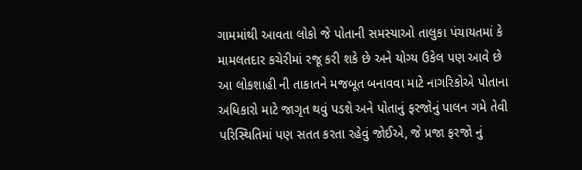ગામમાંથી આવતા લોકો જે પોતાની સમસ્યાઓ તાલુકા પંચાયતમાં કે મામલતદાર કચેરીમાં રજૂ કરી શકે છે અને યોગ્ય ઉકેલ પણ આવે છે આ લોકશાહી ની તાકાતને મજબૂત બનાવવા માટે નાગરિકોએ પોતાના અધિકારો માટે જાગૃત થવું પડશે અને પોતાનું ફરજોનું પાલન ગમે તેવી પરિસ્થિતિમાં પણ સતત કરતા રહેવું જોઈએ, જે પ્રજા ફરજો નું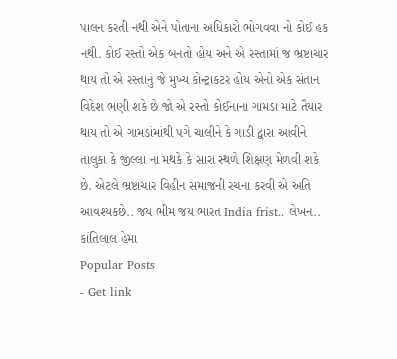પાલન કરતી નથી એને પોતાના અધિકારો ભોગવવા નો કોઈ હક નથી. કોઈ રસ્તો એક બનતો હોય અને એ રસ્તામાં જ ભ્રષ્ટાચાર થાય તો એ રસ્તાનું જે મુખ્ય કોન્ટ્રાકટર હોય એનો એક સંતાન વિદેશ ભણી શકે છે જો એ રસ્તો કોઈનાના ગામડા માટે તૈયાર થાય તો એ ગામડાંમાંથી પગે ચાલીને કે ગાડી દ્વારા આવીને તાલુકા કે જીલ્લા ના મથકે કે સારા સ્થળે શિક્ષણ મેળવી શકે છે. એટલે ભ્રષ્ટાચાર વિહીન સમાજની રચના કરવી એ અતિ આવશ્યકછે.. જય ભીમ જય ભારત India frist.. લેખન.. કાંતિલાલ હેમા
Popular Posts
- Get link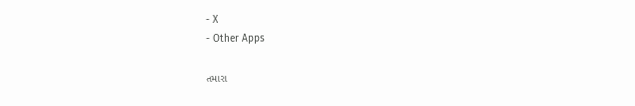- X
- Other Apps

તમારા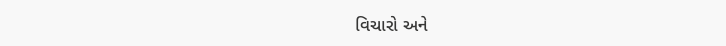વિચારો અને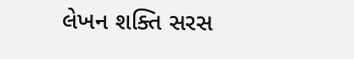લેખન શક્તિ સરસ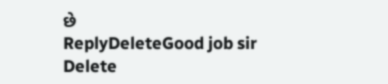છે
ReplyDeleteGood job sir
Delete